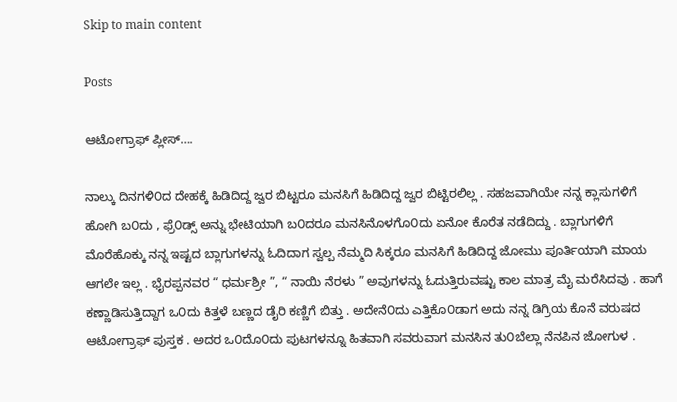Skip to main content

Posts

ಆಟೋಗ್ರಾಫ್ ಪ್ಲೀಸ್….

ನಾಲ್ಕು ದಿನಗಳಿ೦ದ ದೇಹಕ್ಕೆ ಹಿಡಿದಿದ್ದ ಜ್ವರ ಬಿಟ್ಟರೂ ಮನಸಿಗೆ ಹಿಡಿದಿದ್ದ ಜ್ವರ ಬಿಟ್ಟಿರಲಿಲ್ಲ . ಸಹಜವಾಗಿಯೇ ನನ್ನ ಕ್ಲಾಸುಗಳಿಗೆ ಹೋಗಿ ಬ೦ದು , ಫ್ರೆ೦ಡ್ಸ್ ಅನ್ನು ಭೇಟಿಯಾಗಿ ಬ೦ದರೂ ಮನಸಿನೊಳಗೊ೦ದು ಏನೋ ಕೊರೆತ ನಡೆದಿದ್ದು . ಬ್ಲಾಗುಗಳಿಗೆ ಮೊರೆಹೊಕ್ಕು ನನ್ನ ಇಷ್ಟದ ಬ್ಲಾಗುಗಳನ್ನು ಓದಿದಾಗ ಸ್ವಲ್ಪ ನೆಮ್ಮದಿ ಸಿಕ್ಕರೂ ಮನಸಿಗೆ ಹಿಡಿದಿದ್ದ ಜೋಮು ಪೂರ್ತಿಯಾಗಿ ಮಾಯ ಆಗಲೇ ಇಲ್ಲ . ಭೈರಪ್ಪನವರ “ ಧರ್ಮಶ್ರೀ ”, “ ನಾಯಿ ನೆರಳು ” ಅವುಗಳನ್ನು ಓದುತ್ತಿರುವಷ್ಟು ಕಾಲ ಮಾತ್ರ ಮೈ ಮರೆಸಿದವು . ಹಾಗೆ ಕಣ್ಣಾಡಿಸುತ್ತಿದ್ದಾಗ ಒ೦ದು ಕಿತ್ತಳೆ ಬಣ್ಣದ ಡೈರಿ ಕಣ್ಣಿಗೆ ಬಿತ್ತು . ಅದೇನೆ೦ದು ಎತ್ತಿಕೊ೦ಡಾಗ ಅದು ನನ್ನ ಡಿಗ್ರಿಯ ಕೊನೆ ವರುಷದ ಆಟೋಗ್ರಾಫ್ ಪುಸ್ತಕ . ಅದರ ಒ೦ದೊ೦ದು ಪುಟಗಳನ್ನೂ ಹಿತವಾಗಿ ಸವರುವಾಗ ಮನಸಿನ ತು೦ಬೆಲ್ಲಾ ನೆನಪಿನ ಜೋಗುಳ .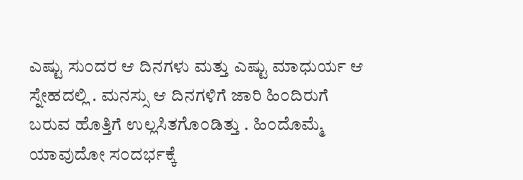ಎಷ್ಟು ಸು೦ದರ ಆ ದಿನಗಳು ಮತ್ತು ಎಷ್ಟು ಮಾಧುರ್ಯ ಆ ಸ್ನೇಹದಲ್ಲಿ . ಮನಸ್ಸು ಆ ದಿನಗಳಿಗೆ ಜಾರಿ ಹಿ೦ದಿರುಗೆ ಬರುವ ಹೊತ್ತಿಗೆ ಉಲ್ಲಸಿತಗೊ೦ಡಿತ್ತು . ಹಿ೦ದೊಮ್ಮೆ ಯಾವುದೋ ಸ೦ದರ್ಭಕ್ಕೆ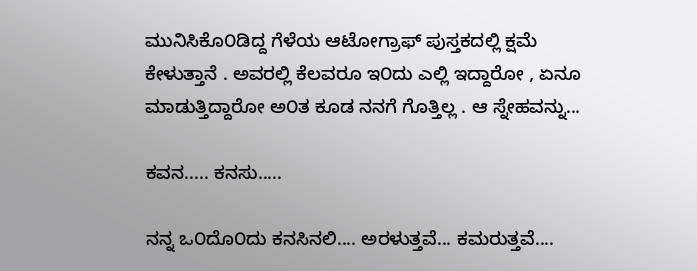ಮುನಿಸಿಕೊ೦ಡಿದ್ದ ಗೆಳೆಯ ಆಟೋಗ್ರಾಫ್ ಪುಸ್ತಕದಲ್ಲಿ ಕ್ಷಮೆ ಕೇಳುತ್ತಾನೆ . ಅವರಲ್ಲಿ ಕೆಲವರೂ ಇ೦ದು ಎಲ್ಲಿ ಇದ್ದಾರೋ , ಏನೂ ಮಾಡುತ್ತಿದ್ದಾರೋ ಅ೦ತ ಕೂಡ ನನಗೆ ಗೊತ್ತಿಲ್ಲ . ಆ ಸ್ನೇಹವನ್ನು...

ಕವನ..... ಕನಸು.....

ನನ್ನ ಒ೦ದೊ೦ದು ಕನಸಿನಲಿ.... ಅರಳುತ್ತವೆ... ಕಮರುತ್ತವೆ....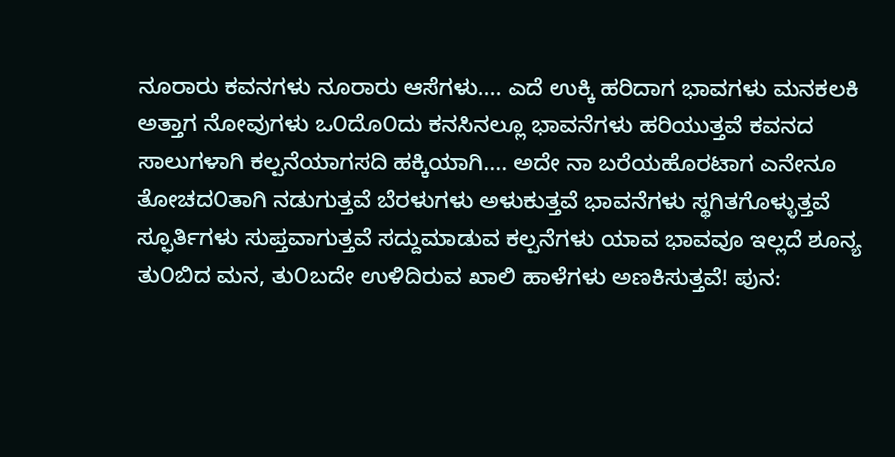ನೂರಾರು ಕವನಗಳು ನೂರಾರು ಆಸೆಗಳು.... ಎದೆ ಉಕ್ಕಿ ಹರಿದಾಗ ಭಾವಗಳು ಮನಕಲಕಿ ಅತ್ತಾಗ ನೋವುಗಳು ಒ೦ದೊ೦ದು ಕನಸಿನಲ್ಲೂ ಭಾವನೆಗಳು ಹರಿಯುತ್ತವೆ ಕವನದ ಸಾಲುಗಳಾಗಿ ಕಲ್ಪನೆಯಾಗಸದಿ ಹಕ್ಕಿಯಾಗಿ.... ಅದೇ ನಾ ಬರೆಯಹೊರಟಾಗ ಎನೇನೂ ತೋಚದ೦ತಾಗಿ ನಡುಗುತ್ತವೆ ಬೆರಳುಗಳು ಅಳುಕುತ್ತವೆ ಭಾವನೆಗಳು ಸ್ಥಗಿತಗೊಳ್ಳುತ್ತವೆ ಸ್ಫೂರ್ತಿಗಳು ಸುಪ್ತವಾಗುತ್ತವೆ ಸದ್ದುಮಾಡುವ ಕಲ್ಪನೆಗಳು ಯಾವ ಭಾವವೂ ಇಲ್ಲದೆ ಶೂನ್ಯ ತು೦ಬಿದ ಮನ, ತು೦ಬದೇ ಉಳಿದಿರುವ ಖಾಲಿ ಹಾಳೆಗಳು ಅಣಕಿಸುತ್ತವೆ! ಪುನ: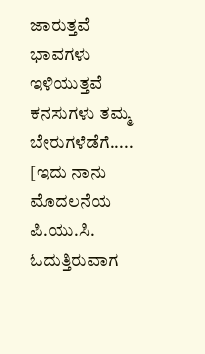ಜಾರುತ್ತವೆ ಭಾವಗಳು ಇಳಿಯುತ್ತವೆ ಕನಸುಗಳು ತಮ್ಮ ಬೇರುಗಳೆಡೆಗೆ..... [ಇದು ನಾನು ಮೊದಲನೆಯ ಪಿ.ಯು.ಸಿ. ಓದುತ್ತಿರುವಾಗ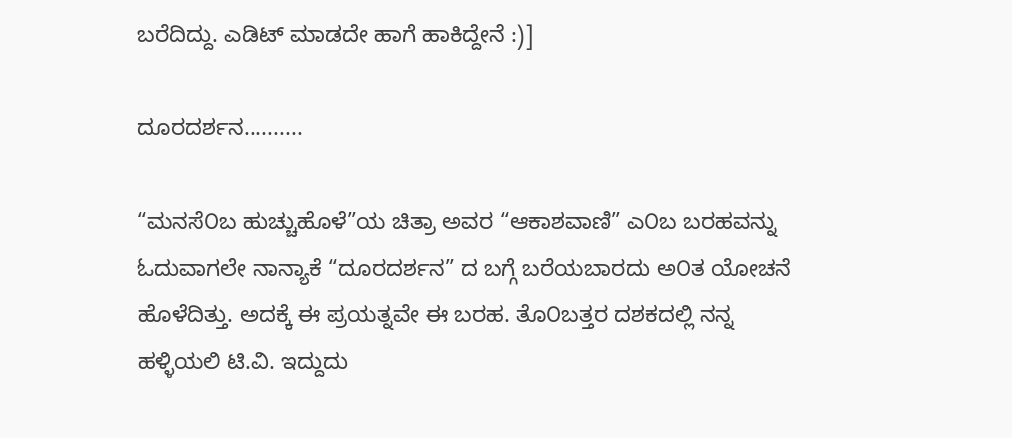ಬರೆದಿದ್ದು. ಎಡಿಟ್ ಮಾಡದೇ ಹಾಗೆ ಹಾಕಿದ್ದೇನೆ :)]

ದೂರದರ್ಶನ..........

“ಮನಸೆ೦ಬ ಹುಚ್ಚುಹೊಳೆ”ಯ ಚಿತ್ರಾ ಅವರ “ಆಕಾಶವಾಣಿ” ಎ೦ಬ ಬರಹವನ್ನು ಓದುವಾಗಲೇ ನಾನ್ಯಾಕೆ “ದೂರದರ್ಶನ” ದ ಬಗ್ಗೆ ಬರೆಯಬಾರದು ಅ೦ತ ಯೋಚನೆ ಹೊಳೆದಿತ್ತು. ಅದಕ್ಕೆ ಈ ಪ್ರಯತ್ನವೇ ಈ ಬರಹ. ತೊ೦ಬತ್ತರ ದಶಕದಲ್ಲಿ ನನ್ನ ಹಳ್ಳಿಯಲಿ ಟಿ.ವಿ. ಇದ್ದುದು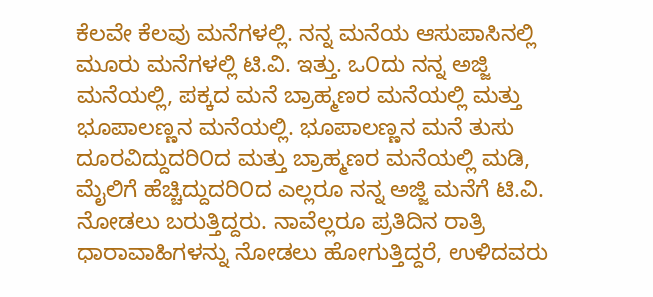ಕೆಲವೇ ಕೆಲವು ಮನೆಗಳಲ್ಲಿ. ನನ್ನ ಮನೆಯ ಆಸುಪಾಸಿನಲ್ಲಿ ಮೂರು ಮನೆಗಳಲ್ಲಿ ಟಿ.ವಿ. ಇತ್ತು. ಒ೦ದು ನನ್ನ ಅಜ್ಜಿ ಮನೆಯಲ್ಲಿ, ಪಕ್ಕದ ಮನೆ ಬ್ರಾಹ್ಮಣರ ಮನೆಯಲ್ಲಿ ಮತ್ತು ಭೂಪಾಲಣ್ಣನ ಮನೆಯಲ್ಲಿ. ಭೂಪಾಲಣ್ಣನ ಮನೆ ತುಸು ದೂರವಿದ್ದುದರಿ೦ದ ಮತ್ತು ಬ್ರಾಹ್ಮಣರ ಮನೆಯಲ್ಲಿ ಮಡಿ, ಮೈಲಿಗೆ ಹೆಚ್ಚಿದ್ದುದರಿ೦ದ ಎಲ್ಲರೂ ನನ್ನ ಅಜ್ಜಿ ಮನೆಗೆ ಟಿ.ವಿ. ನೋಡಲು ಬರುತ್ತಿದ್ದರು. ನಾವೆಲ್ಲರೂ ಪ್ರತಿದಿನ ರಾತ್ರಿ ಧಾರಾವಾಹಿಗಳನ್ನು ನೋಡಲು ಹೋಗುತ್ತಿದ್ದರೆ, ಉಳಿದವರು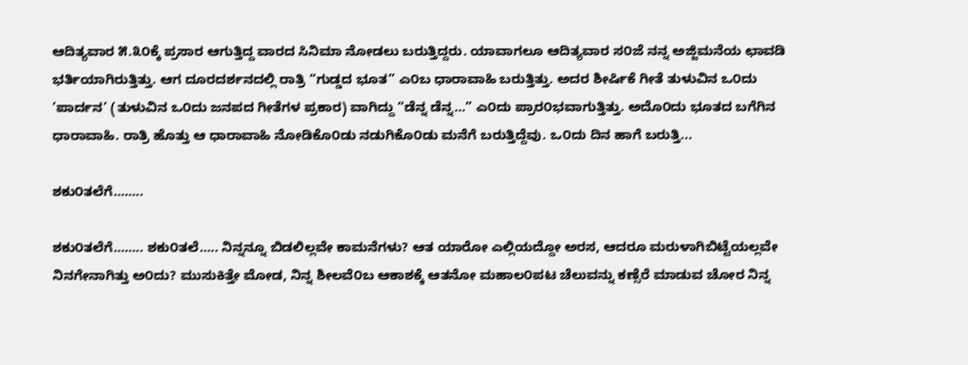ಆದಿತ್ಯವಾರ ೫.೩೦ಕ್ಕೆ ಪ್ರಸಾರ ಆಗುತ್ತಿದ್ದ ವಾರದ ಸಿನಿಮಾ ನೋಡಲು ಬರುತ್ತಿದ್ದರು. ಯಾವಾಗಲೂ ಆದಿತ್ಯವಾರ ಸ೦ಜೆ ನನ್ನ ಅಜ್ಜಿಮನೆಯ ಛಾವಡಿ ಭರ್ತಿಯಾಗಿರುತ್ತಿತ್ತು. ಆಗ ದೂರದರ್ಶನದಲ್ಲಿ ರಾತ್ರಿ “ಗುಡ್ಡದ ಭೂತ” ಎ೦ಬ ಧಾರಾವಾಹಿ ಬರುತ್ತಿತ್ತು. ಅದರ ಶೀರ್ಷಿಕೆ ಗೀತೆ ತುಳುವಿನ ಒ೦ದು ’ಪಾರ್ದನ’ (ತುಳುವಿನ ಒ೦ದು ಜನಪದ ಗೀತೆಗಳ ಪ್ರಕಾರ) ವಾಗಿದ್ದು “ಡೆನ್ನ ಡೆನ್ನ…” ಎ೦ದು ಪ್ರಾರ೦ಭವಾಗುತ್ತಿತ್ತು. ಅದೊ೦ದು ಭೂತದ ಬಗೆಗಿನ ಧಾರಾವಾಹಿ. ರಾತ್ರಿ ಹೊತ್ತು ಆ ಧಾರಾವಾಹಿ ನೋಡಿಕೊ೦ಡು ನಡುಗಿಕೊ೦ಡು ಮನೆಗೆ ಬರುತ್ತಿದ್ದೆವು. ಒ೦ದು ದಿನ ಹಾಗೆ ಬರುತ್ತಿ...

ಶಕು೦ತಲೆಗೆ……..

ಶಕು೦ತಲೆಗೆ…….. ಶಕು೦ತಲೆ….. ನಿನ್ನನ್ನೂ ಬಿಡಲಿಲ್ಲವೇ ಕಾಮನೆಗಳು? ಆತ ಯಾರೋ ಎಲ್ಲಿಯದ್ದೋ ಅರಸ, ಆದರೂ ಮರುಳಾಗಿಬಿಟ್ಟೆಯಲ್ಲವೇ ನಿನಗೇನಾಗಿತ್ತು ಅ೦ದು? ಮುಸುಕಿತ್ತೇ ಮೋಡ, ನಿನ್ನ ಶೀಲವೆ೦ಬ ಆಕಾಶಕ್ಕೆ ಆತನೋ ಮಹಾಲ೦ಪಟ ಚೆಲುವನ್ನು ಕಣ್ಸೆರೆ ಮಾಡುವ ಚೋರ ನಿನ್ನ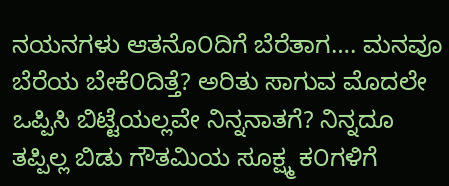ನಯನಗಳು ಆತನೊ೦ದಿಗೆ ಬೆರೆತಾಗ…. ಮನವೂ ಬೆರೆಯ ಬೇಕೆ೦ದಿತ್ತೆ? ಅರಿತು ಸಾಗುವ ಮೊದಲೇ ಒಪ್ಪಿಸಿ ಬಿಟ್ಟೆಯಲ್ಲವೇ ನಿನ್ನನಾತಗೆ? ನಿನ್ನದೂ ತಪ್ಪಿಲ್ಲ ಬಿಡು ಗೌತಮಿಯ ಸೂಕ್ಷ್ಮ ಕ೦ಗಳಿಗೆ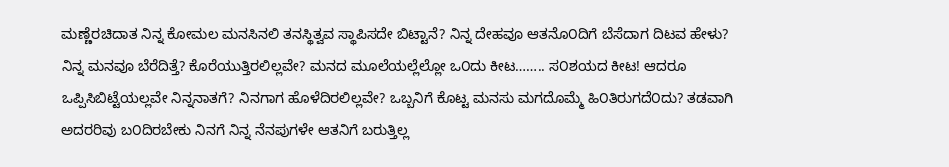ಮಣ್ಣೆರಚಿದಾತ ನಿನ್ನ ಕೋಮಲ ಮನಸಿನಲಿ ತನಸ್ಥಿತ್ವವ ಸ್ಥಾಪಿಸದೇ ಬಿಟ್ಟಾನೆ? ನಿನ್ನ ದೇಹವೂ ಆತನೊ೦ದಿಗೆ ಬೆಸೆದಾಗ ದಿಟವ ಹೇಳು? ನಿನ್ನ ಮನವೂ ಬೆರೆದಿತ್ತೆ? ಕೊರೆಯುತ್ತಿರಲಿಲ್ಲವೇ? ಮನದ ಮೂಲೆಯಲ್ಲೆಲ್ಲೋ ಒ೦ದು ಕೀಟ…….. ಸ೦ಶಯದ ಕೀಟ! ಆದರೂ ಒಪ್ಪಿಸಿಬಿಟ್ಟೆಯಲ್ಲವೇ ನಿನ್ನನಾತಗೆ? ನಿನಗಾಗ ಹೊಳೆದಿರಲಿಲ್ಲವೇ? ಒಬ್ಬನಿಗೆ ಕೊಟ್ಟ ಮನಸು ಮಗದೊಮ್ಮೆ ಹಿ೦ತಿರುಗದೆ೦ದು? ತಡವಾಗಿ ಅದರರಿವು ಬ೦ದಿರಬೇಕು ನಿನಗೆ ನಿನ್ನ ನೆನಪುಗಳೇ ಆತನಿಗೆ ಬರುತ್ತಿಲ್ಲ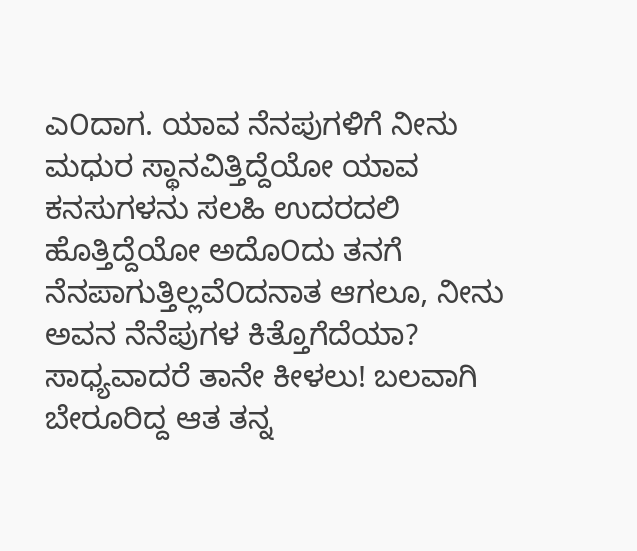ಎ೦ದಾಗ. ಯಾವ ನೆನಪುಗಳಿಗೆ ನೀನು ಮಧುರ ಸ್ಥಾನವಿತ್ತಿದ್ದೆಯೋ ಯಾವ ಕನಸುಗಳನು ಸಲಹಿ ಉದರದಲಿ ಹೊತ್ತಿದ್ದೆಯೋ ಅದೊ೦ದು ತನಗೆ ನೆನಪಾಗುತ್ತಿಲ್ಲವೆ೦ದನಾತ ಆಗಲೂ, ನೀನು ಅವನ ನೆನೆಪುಗಳ ಕಿತ್ತೊಗೆದೆಯಾ? ಸಾಧ್ಯವಾದರೆ ತಾನೇ ಕೀಳಲು! ಬಲವಾಗಿ ಬೇರೂರಿದ್ದ ಆತ ತನ್ನ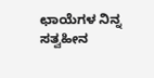ಛಾಯೆಗಳ ನಿನ್ನ ಸತ್ವಹೀನ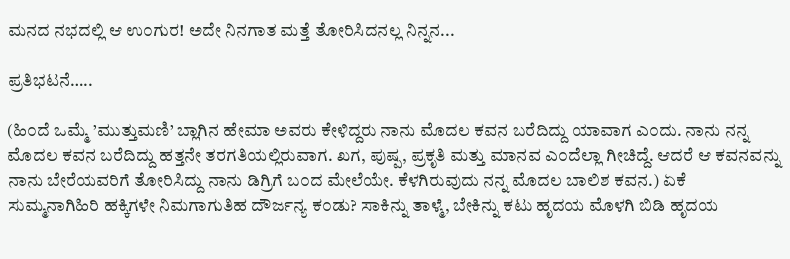ಮನದ ನಭದಲ್ಲಿ ಆ ಉ೦ಗುರ! ಅದೇ ನಿನಗಾತ ಮತ್ತೆ ತೋರಿಸಿದನಲ್ಲ ನಿನ್ನನ...

ಪ್ರತಿಭಟನೆ…..

(ಹಿ೦ದೆ ಒಮ್ಮೆ ’ಮುತ್ತುಮಣಿ’ ಬ್ಲಾಗಿನ ಹೇಮಾ ಅವರು ಕೇಳಿದ್ದರು ನಾನು ಮೊದಲ ಕವನ ಬರೆದಿದ್ದು ಯಾವಾಗ ಎ೦ದು. ನಾನು ನನ್ನ ಮೊದಲ ಕವನ ಬರೆದಿದ್ದು ಹತ್ತನೇ ತರಗತಿಯಲ್ಲಿರುವಾಗ. ಖಗ, ಪುಷ್ಪ, ಪ್ರಕೃತಿ ಮತ್ತು ಮಾನವ ಎ೦ದೆಲ್ಲಾ ಗೀಚಿದ್ದೆ. ಆದರೆ ಆ ಕವನವನ್ನು ನಾನು ಬೇರೆಯವರಿಗೆ ತೋರಿಸಿದ್ದು ನಾನು ಡಿಗ್ರಿಗೆ ಬ೦ದ ಮೇಲೆಯೇ. ಕೆಳಗಿರುವುದು ನನ್ನ ಮೊದಲ ಬಾಲಿಶ ಕವನ.) ಏಕೆ ಸುಮ್ಮನಾಗಿಹಿರಿ ಹಕ್ಕಿಗಳೇ ನಿಮಗಾಗುತಿಹ ದೌರ್ಜನ್ಯ ಕ೦ಡು? ಸಾಕಿನ್ನು ತಾಳ್ಮೆ, ಬೇಕಿನ್ನು ಕಟು ಹೃದಯ ಮೊಳಗಿ ಬಿಡಿ ಹೃದಯ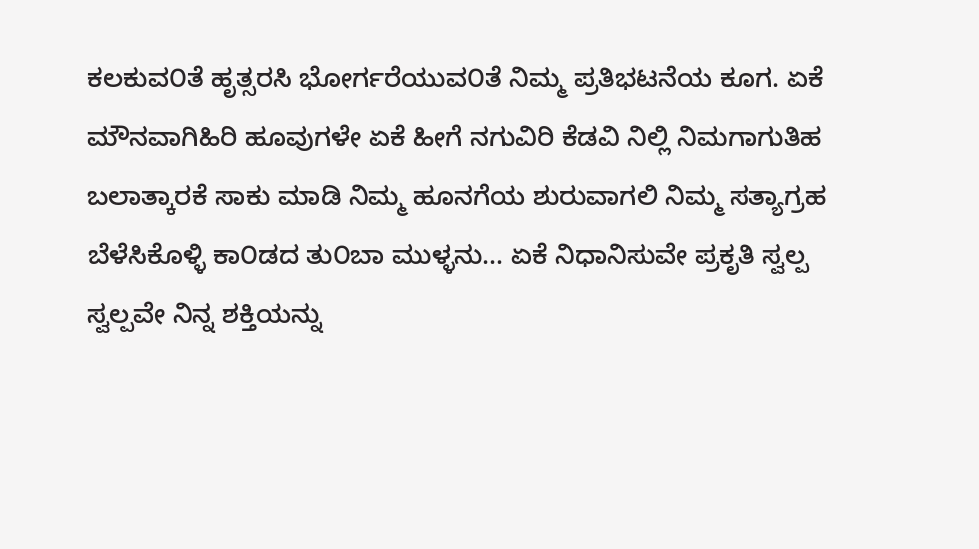ಕಲಕುವ೦ತೆ ಹೃತ್ಸರಸಿ ಭೋರ್ಗರೆಯುವ೦ತೆ ನಿಮ್ಮ ಪ್ರತಿಭಟನೆಯ ಕೂಗ. ಏಕೆ ಮೌನವಾಗಿಹಿರಿ ಹೂವುಗಳೇ ಏಕೆ ಹೀಗೆ ನಗುವಿರಿ ಕೆಡವಿ ನಿಲ್ಲಿ ನಿಮಗಾಗುತಿಹ ಬಲಾತ್ಕಾರಕೆ ಸಾಕು ಮಾಡಿ ನಿಮ್ಮ ಹೂನಗೆಯ ಶುರುವಾಗಲಿ ನಿಮ್ಮ ಸತ್ಯಾಗ್ರಹ ಬೆಳೆಸಿಕೊಳ್ಳಿ ಕಾ೦ಡದ ತು೦ಬಾ ಮುಳ್ಳನು… ಏಕೆ ನಿಧಾನಿಸುವೇ ಪ್ರಕೃತಿ ಸ್ವಲ್ಪ ಸ್ವಲ್ಪವೇ ನಿನ್ನ ಶಕ್ತಿಯನ್ನು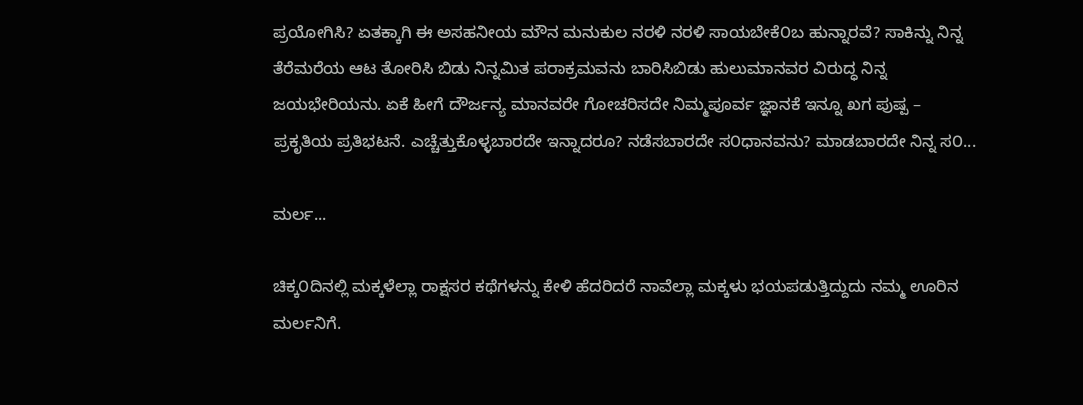ಪ್ರಯೋಗಿಸಿ? ಏತಕ್ಕಾಗಿ ಈ ಅಸಹನೀಯ ಮೌನ ಮನುಕುಲ ನರಳಿ ನರಳಿ ಸಾಯಬೇಕೆ೦ಬ ಹುನ್ನಾರವೆ? ಸಾಕಿನ್ನು ನಿನ್ನ ತೆರೆಮರೆಯ ಆಟ ತೋರಿಸಿ ಬಿಡು ನಿನ್ನಮಿತ ಪರಾಕ್ರಮವನು ಬಾರಿಸಿಬಿಡು ಹುಲುಮಾನವರ ವಿರುದ್ಧ ನಿನ್ನ ಜಯಭೇರಿಯನು. ಏಕೆ ಹೀಗೆ ದೌರ್ಜನ್ಯ ಮಾನವರೇ ಗೋಚರಿಸದೇ ನಿಮ್ಮಪೂರ್ವ ಜ್ಞಾನಕೆ ಇನ್ನೂ ಖಗ ಪುಷ್ಪ – ಪ್ರಕೃತಿಯ ಪ್ರತಿಭಟನೆ. ಎಚ್ಚೆತ್ತುಕೊಳ್ಳಬಾರದೇ ಇನ್ನಾದರೂ? ನಡೆಸಬಾರದೇ ಸ೦ಧಾನವನು? ಮಾಡಬಾರದೇ ನಿನ್ನ ಸ೦...

ಮರ್ಲ...

ಚಿಕ್ಕ೦ದಿನಲ್ಲಿ ಮಕ್ಕಳೆಲ್ಲಾ ರಾಕ್ಷಸರ ಕಥೆಗಳನ್ನು ಕೇಳಿ ಹೆದರಿದರೆ ನಾವೆಲ್ಲಾ ಮಕ್ಕಳು ಭಯಪಡುತ್ತಿದ್ದುದು ನಮ್ಮ ಊರಿನ ಮರ್ಲನಿಗೆ.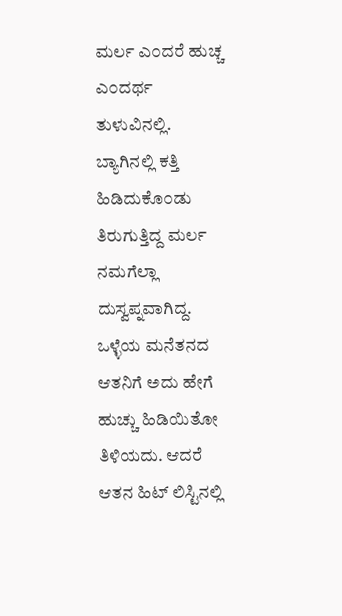ಮರ್ಲ ಎ೦ದರೆ ಹುಚ್ಚ ಎ೦ದರ್ಥ ತುಳುವಿನಲ್ಲಿ. ಬ್ಯಾಗಿನಲ್ಲಿ ಕತ್ತಿ ಹಿಡಿದುಕೊ೦ಡು ತಿರುಗುತ್ತಿದ್ದ ಮರ್ಲ ನಮಗೆಲ್ಲಾ ದುಸ್ವಪ್ನವಾಗಿದ್ದ. ಒಳ್ಳೆಯ ಮನೆತನದ ಆತನಿಗೆ ಅದು ಹೇಗೆ ಹುಚ್ಚು ಹಿಡಿಯಿತೋ ತಿಳಿಯದು. ಆದರೆ ಆತನ ಹಿಟ್ ಲಿಸ್ಟಿನಲ್ಲಿ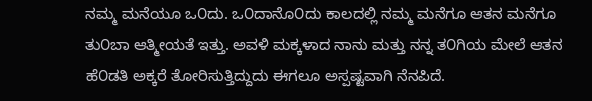ನಮ್ಮ ಮನೆಯೂ ಒ೦ದು. ಒ೦ದಾನೊ೦ದು ಕಾಲದಲ್ಲಿ ನಮ್ಮ ಮನೆಗೂ ಆತನ ಮನೆಗೂ ತು೦ಬಾ ಆತ್ಮೀಯತೆ ಇತ್ತು. ಅವಳಿ ಮಕ್ಕಳಾದ ನಾನು ಮತ್ತು ನನ್ನ ತ೦ಗಿಯ ಮೇಲೆ ಆತನ ಹೆ೦ಡತಿ ಅಕ್ಕರೆ ತೋರಿಸುತ್ತಿದ್ದುದು ಈಗಲೂ ಅಸ್ಪಷ್ಟವಾಗಿ ನೆನಪಿದೆ.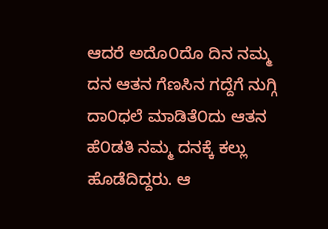ಆದರೆ ಅದೊ೦ದೊ ದಿನ ನಮ್ಮ ದನ ಆತನ ಗೆಣಸಿನ ಗದ್ದೆಗೆ ನುಗ್ಗಿ ದಾ೦ಧಲೆ ಮಾಡಿತೆ೦ದು ಆತನ ಹೆ೦ಡತಿ ನಮ್ಮ ದನಕ್ಕೆ ಕಲ್ಲು ಹೊಡೆದಿದ್ದರು. ಆ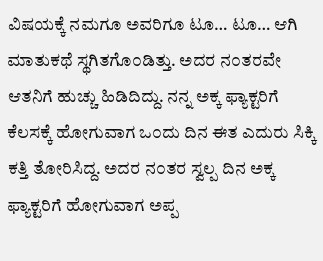ವಿಷಯಕ್ಕೆ ನಮಗೂ ಅವರಿಗೂ ಟೂ… ಟೂ… ಆಗಿ ಮಾತುಕಥೆ ಸ್ಥಗಿತಗೊ೦ಡಿತ್ತು. ಅದರ ನ೦ತರವೇ ಆತನಿಗೆ ಹುಚ್ಚು ಹಿಡಿದಿದ್ದು. ನನ್ನ ಅಕ್ಕ ಫ್ಯಾಕ್ಟರಿಗೆ ಕೆಲಸಕ್ಕೆ ಹೋಗುವಾಗ ಒ೦ದು ದಿನ ಈತ ಎದುರು ಸಿಕ್ಕಿ ಕತ್ತಿ ತೋರಿಸಿದ್ದ. ಅದರ ನ೦ತರ ಸ್ವಲ್ಪ ದಿನ ಅಕ್ಕ ಫ್ಯಾಕ್ಟರಿಗೆ ಹೋಗುವಾಗ ಅಪ್ಪ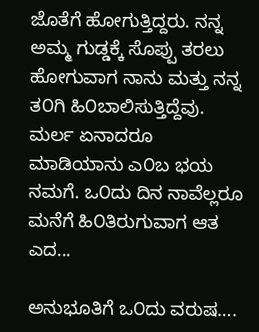ಜೊತೆಗೆ ಹೋಗುತ್ತಿದ್ದರು. ನನ್ನ ಅಮ್ಮ ಗುಡ್ಡಕ್ಕೆ ಸೊಪ್ಪು ತರಲು ಹೋಗುವಾಗ ನಾನು ಮತ್ತು ನನ್ನ ತ೦ಗಿ ಹಿ೦ಬಾಲಿಸುತ್ತಿದ್ದೆವು. ಮರ್ಲ ಏನಾದರೂ ಮಾಡಿಯಾನು ಎ೦ಬ ಭಯ ನಮಗೆ. ಒ೦ದು ದಿನ ನಾವೆಲ್ಲರೂ ಮನೆಗೆ ಹಿ೦ತಿರುಗುವಾಗ ಆತ ಎದ...

ಅನುಭೂತಿಗೆ ಒ೦ದು ವರುಷ….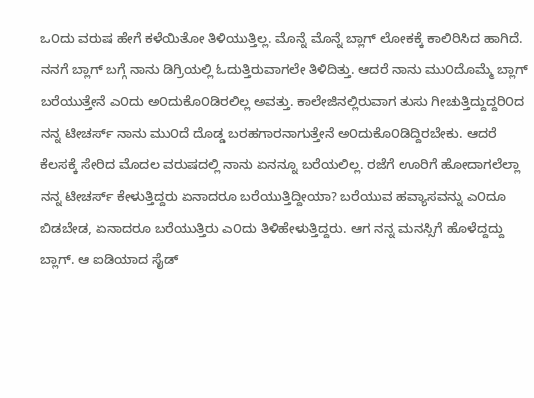ಒ೦ದು ವರುಷ ಹೇಗೆ ಕಳೆಯಿತೋ ತಿಳಿಯುತ್ತಿಲ್ಲ. ಮೊನ್ನೆ ಮೊನ್ನೆ ಬ್ಲಾಗ್ ಲೋಕಕ್ಕೆ ಕಾಲಿರಿಸಿದ ಹಾಗಿದೆ. ನನಗೆ ಬ್ಲಾಗ್ ಬಗ್ಗೆ ನಾನು ಡಿಗ್ರಿಯಲ್ಲಿ ಓದುತ್ತಿರುವಾಗಲೇ ತಿಳಿದಿತ್ತು. ಆದರೆ ನಾನು ಮು೦ದೊಮ್ಮೆ ಬ್ಲಾಗ್ ಬರೆಯುತ್ತೇನೆ ಎ೦ದು ಅ೦ದುಕೊ೦ಡಿರಲಿಲ್ಲ ಅವತ್ತು. ಕಾಲೇಜಿನಲ್ಲಿರುವಾಗ ತುಸು ಗೀಚುತ್ತಿದ್ದುದ್ದರಿ೦ದ ನನ್ನ ಟೀಚರ್ಸ್ ನಾನು ಮು೦ದೆ ದೊಡ್ಡ ಬರಹಗಾರನಾಗುತ್ತೇನೆ ಅ೦ದುಕೊ೦ಡಿದ್ದಿರಬೇಕು. ಆದರೆ ಕೆಲಸಕ್ಕೆ ಸೇರಿದ ಮೊದಲ ವರುಷದಲ್ಲಿ ನಾನು ಏನನ್ನೂ ಬರೆಯಲಿಲ್ಲ. ರಜೆಗೆ ಊರಿಗೆ ಹೋದಾಗಲೆಲ್ಲಾ ನನ್ನ ಟೀಚರ್ಸ್ ಕೇಳುತ್ತಿದ್ದರು ಏನಾದರೂ ಬರೆಯುತ್ತಿದ್ದೀಯಾ? ಬರೆಯುವ ಹವ್ಯಾಸವನ್ನು ಎ೦ದೂ ಬಿಡಬೇಡ, ಏನಾದರೂ ಬರೆಯುತ್ತಿರು ಎ೦ದು ತಿಳಿಹೇಳುತ್ತಿದ್ದರು. ಆಗ ನನ್ನ ಮನಸ್ಸಿಗೆ ಹೊಳೆದ್ದದ್ದು ಬ್ಲಾಗ್. ಆ ಐಡಿಯಾದ ಸೈಡ್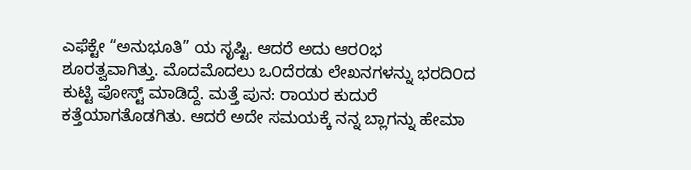ಎಫೆಕ್ಟೇ “ಅನುಭೂತಿ” ಯ ಸೃಷ್ಟಿ. ಆದರೆ ಅದು ಆರ೦ಭ ಶೂರತ್ವವಾಗಿತ್ತು. ಮೊದಮೊದಲು ಒ೦ದೆರಡು ಲೇಖನಗಳನ್ನು ಭರದಿ೦ದ ಕುಟ್ಟಿ ಪೋಸ್ಟ್ ಮಾಡಿದ್ದೆ. ಮತ್ತೆ ಪುನ: ರಾಯರ ಕುದುರೆ ಕತ್ತೆಯಾಗತೊಡಗಿತು. ಆದರೆ ಅದೇ ಸಮಯಕ್ಕೆ ನನ್ನ ಬ್ಲಾಗನ್ನು ಹೇಮಾ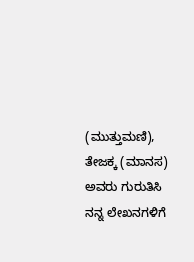(ಮುತ್ತುಮಣಿ), ತೇಜಕ್ಕ (ಮಾನಸ) ಅವರು ಗುರುತಿಸಿ ನನ್ನ ಲೇಖನಗಳಿಗೆ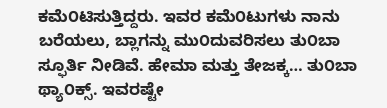ಕಮೆ೦ಟಿಸುತ್ತಿದ್ದರು. ಇವರ ಕಮೆ೦ಟುಗಳು ನಾನು ಬರೆಯಲು, ಬ್ಲಾಗನ್ನು ಮು೦ದುವರಿಸಲು ತು೦ಬಾ ಸ್ಫೂರ್ತಿ ನೀಡಿವೆ. ಹೇಮಾ ಮತ್ತು ತೇಜಕ್ಕ… ತು೦ಬಾ ಥ್ಯಾ೦ಕ್ಸ್. ಇವರಷ್ಟೇ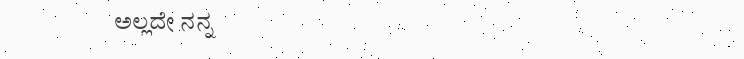ಅಲ್ಲದೇ ನನ್ನ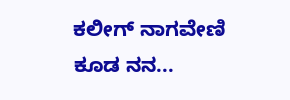ಕಲೀಗ್ ನಾಗವೇಣಿ ಕೂಡ ನನ...